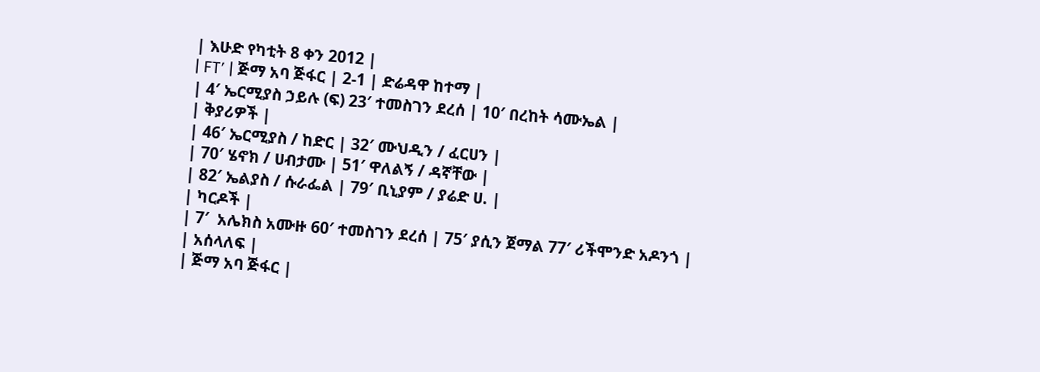| እሁድ የካቲት 8 ቀን 2012 |
| FT’ | ጅማ አባ ጅፋር | 2-1 | ድሬዳዋ ከተማ |
| 4′ ኤርሚያስ ኃይሉ (ፍ) 23′ ተመስገን ደረሰ | 10′ በረከት ሳሙኤል |
| ቅያሪዎች |
| 46′ ኤርሚያስ / ከድር | 32′ ሙህዲን / ፈርሀን |
| 70′ ሄኖክ / ሀብታሙ | 51′ ዋለልኝ / ዳኛቸው |
| 82′ ኤልያስ / ሱራፌል | 79′ ቢኒያም / ያሬድ ሀ. |
| ካርዶች |
| 7′  አሌክስ አሙዙ 60′ ተመስገን ደረሰ | 75′ ያሲን ጀማል 77′ ሪችሞንድ አዶንጎ |
| አሰላለፍ |
| ጅማ አባ ጅፋር |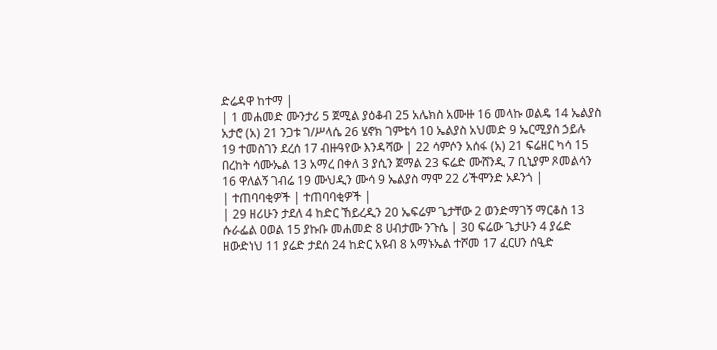ድሬዳዋ ከተማ |
| 1 መሐመድ ሙንታሪ 5 ጀሚል ያዕቆብ 25 አሌክስ አሙዙ 16 መላኩ ወልዴ 14 ኤልያስ አታሮ (አ) 21 ንጋቱ ገ/ሥላሴ 26 ሄኖክ ገምቴሳ 10 ኤልያስ አህመድ 9 ኤርሚያስ ኃይሉ 19 ተመስገን ደረሰ 17 ብዙዓየው እንዳሻው | 22 ሳምሶን አሰፋ (አ) 21 ፍሬዘር ካሳ 15 በረከት ሳሙኤል 13 አማረ በቀለ 3 ያሲን ጀማል 23 ፍሬድ ሙሸንዲ 7 ቢኒያም ጾመልሳን 16 ዋለልኝ ገብሬ 19 ሙህዲን ሙሳ 9 ኤልያስ ማሞ 22 ሪችሞንድ ኦዶንጎ |
| ተጠባባቂዎች | ተጠባባቂዎች |
| 29 ዘሪሁን ታደለ 4 ከድር ኸይረዲን 20 ኤፍሬም ጌታቸው 2 ወንድማገኝ ማርቆስ 13 ሱራፌል ዐወል 15 ያኩቡ መሐመድ 8 ሀብታሙ ንጉሴ | 30 ፍሬው ጌታሁን 4 ያሬድ ዘውድነህ 11 ያሬድ ታደሰ 24 ከድር አዩብ 8 አማኑኤል ተሾመ 17 ፈርሀን ሰዒድ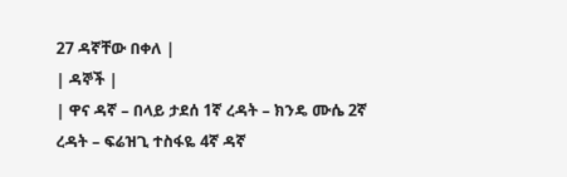27 ዳኛቸው በቀለ |
| ዳኞች |
| ዋና ዳኛ – በላይ ታደሰ 1ኛ ረዳት – ክንዴ ሙሴ 2ኛ ረዳት – ፍሬዝጊ ተስፋዬ 4ኛ ዳኛ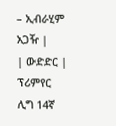– ኢብራሂም አጋዥ |
| ውድድር | ፕሪምየር ሊግ 14ኛ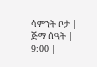ሳምንት ቦታ | ጅማ ሰዓት | 9:00 |